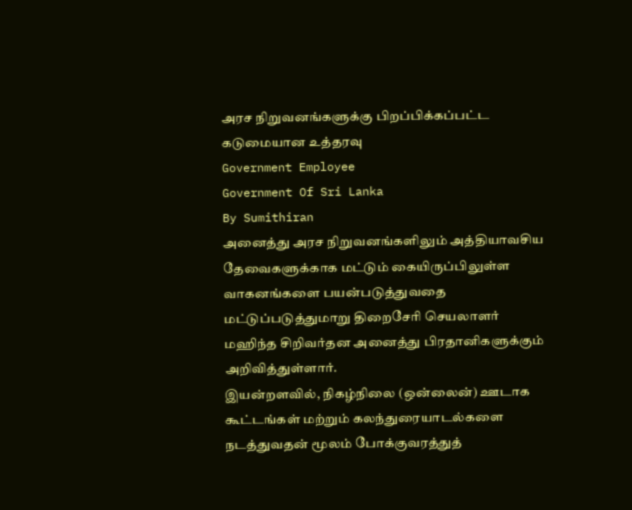அரச நிறுவனங்களுக்கு பிறப்பிக்கப்பட்ட கடுமையான உத்தரவு
Government Employee
Government Of Sri Lanka
By Sumithiran
அனைத்து அரச நிறுவனங்களிலும் அத்தியாவசிய தேவைகளுக்காக மட்டும் கையிருப்பிலுள்ள வாகனங்களை பயன்படுத்துவதை மட்டுப்படுத்துமாறு திறைசேரி செயலாளர் மஹிந்த சிறிவர்தன அனைத்து பிரதானிகளுக்கும் அறிவித்துள்ளார்.
இயன்றளவில், நிகழ்நிலை (ஒன்லைன்) ஊடாக கூட்டங்கள் மற்றும் கலந்துரையாடல்களை நடத்துவதன் மூலம் போக்குவரத்துத்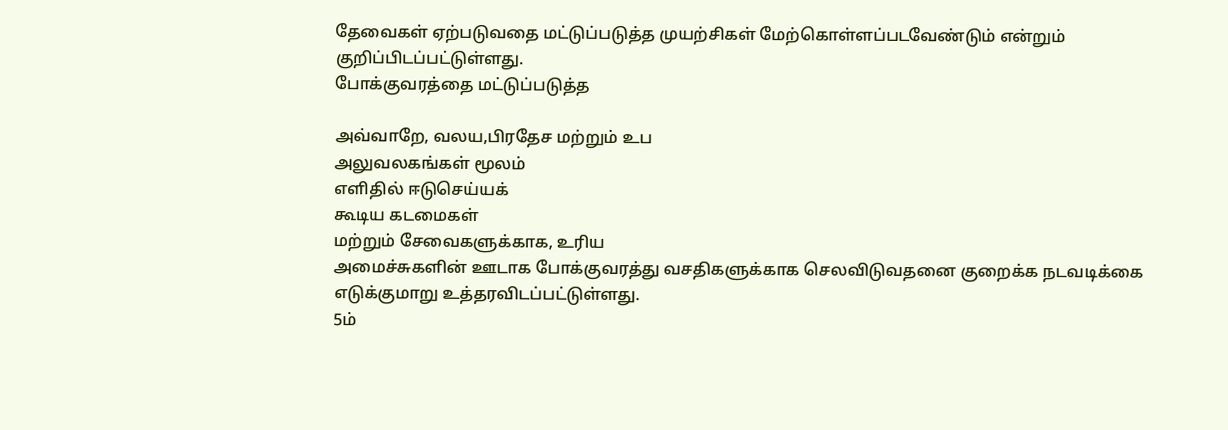தேவைகள் ஏற்படுவதை மட்டுப்படுத்த முயற்சிகள் மேற்கொள்ளப்படவேண்டும் என்றும் குறிப்பிடப்பட்டுள்ளது.
போக்குவரத்தை மட்டுப்படுத்த

அவ்வாறே, வலய,பிரதேச மற்றும் உப
அலுவலகங்கள் மூலம்
எளிதில் ஈடுசெய்யக்
கூடிய கடமைகள்
மற்றும் சேவைகளுக்காக, உரிய
அமைச்சுகளின் ஊடாக போக்குவரத்து வசதிகளுக்காக செலவிடுவதனை குறைக்க நடவடிக்கை எடுக்குமாறு உத்தரவிடப்பட்டுள்ளது.
5ம்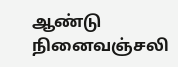ஆண்டு நினைவஞ்சலி